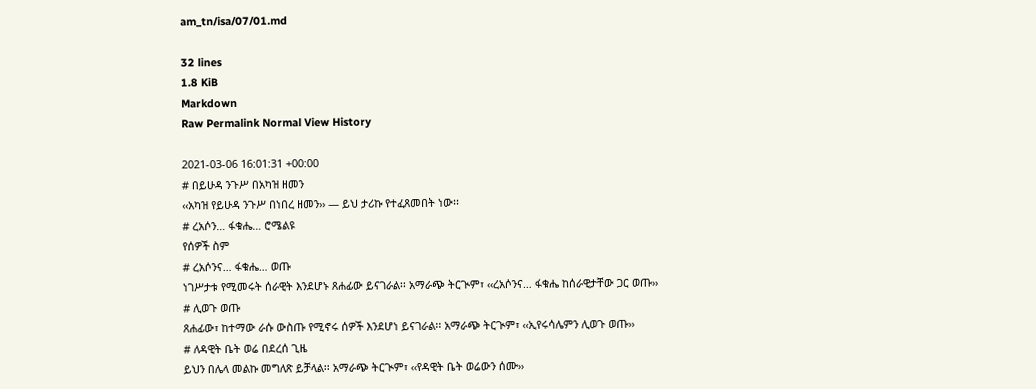am_tn/isa/07/01.md

32 lines
1.8 KiB
Markdown
Raw Permalink Normal View History

2021-03-06 16:01:31 +00:00
# በይሁዳ ንጉሥ በአካዝ ዘመን
‹‹አካዝ የይሁዳ ንጉሥ በነበረ ዘመን›› — ይህ ታሪኩ የተፈጸመበት ነው፡፡
# ረአሶን… ፋቁሔ… ሮሜልዩ
የሰዎች ስም
# ረአሶንና… ፋቁሔ… ወጡ
ነገሥታቱ የሚመሩት ሰራዊት እንደሆኑ ጸሐፊው ይናገራል፡፡ አማራጭ ትርጒም፣ ‹‹ረአሶንና… ፋቁሔ ከሰራዊታቸው ጋር ወጡ››
# ሊወጉ ወጡ
ጸሐፊው፣ ከተማው ራሱ ውስጡ የሚኖሩ ሰዎች እንደሆነ ይናገራል፡፡ አማራጭ ትርጒም፣ ‹‹ኢየሩሳሌምን ሊወጉ ወጡ››
# ለዳዊት ቤት ወሬ በደረሰ ጊዜ
ይህን በሌላ መልኩ መግለጽ ይቻላል፡፡ አማራጭ ትርጒም፣ ‹‹የዳዊት ቤት ወሬውን ሰሙ››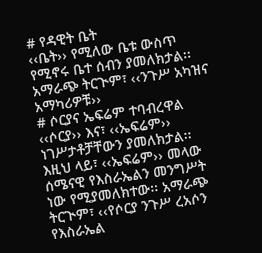# የዳዊት ቤት
‹‹ቤት›› የሚለው ቤቱ ውስጥ የሚኖሩ ቤተ ሰብን ያመለክታል፡፡ አማራጭ ትርጒም፣ ‹‹ንጉሥ አካዝና አማካሪዎቹ››
# ሶርያና ኤፍሬም ተባብረዋል
‹‹ሶርያ›› እና፣ ‹‹ኤፍሬም›› ነገሥታቶቻቸውን ያመለክታል፡፡ እዚህ ላይ፣ ‹‹ኤፍሬም›› መላው ሰሜናዊ የእስራኤልን መንግሥት ነው የሚያመለክተው፡፡ አማራጭ ትርጒም፣ ‹‹የሶርያ ንጉሥ ረአሶን የእስራኤል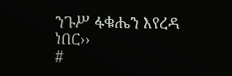ንጉሥ ፋቁሔን እየረዳ ነበር››
#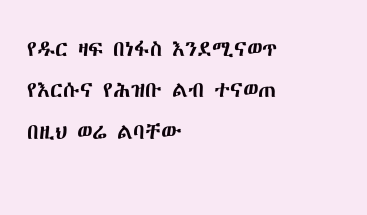የዱር ዛፍ በነፋስ እንደሚናወጥ የእርሱና የሕዝቡ ልብ ተናወጠ
በዚህ ወሬ ልባቸው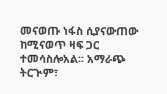መናወጡ ነፋስ ሲያናውጠው ከሚናወጥ ዛፍ ጋር ተመሳስሎአል፡፡ አማራጭ ትርጒም፣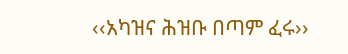‹‹አካዝና ሕዝቡ በጣም ፈሩ››